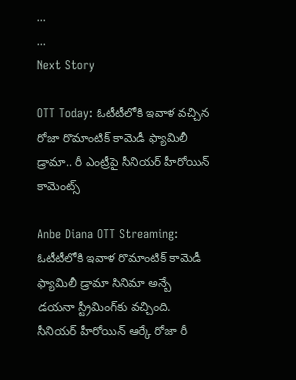...
...
Next Story

OTT Today: ఓటీటీలోకి ఇవాళ వచ్చిన రోజా రొమాంటిక్ కామెడీ ఫ్యామిలీ డ్రామా.. రీ ఎంట్రీపై సీనియర్ హీరోయిన్ కామెంట్స్

Anbe Diana OTT Streaming: ఓటీటీలోకి ఇవాళ రొమాంటిక్ కామెడీ ఫ్యామిలీ డ్రామా సినిమా అన్బే డయనా స్ట్రీమింగ్‌కు వచ్చింది. సీనియర్ హీరోయిన్ ఆర్కే రోజా రీ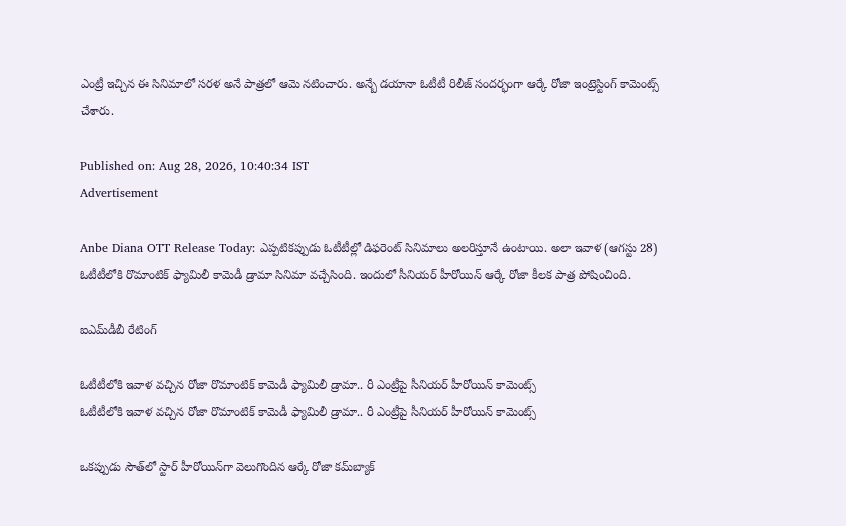ఎంట్రీ ఇచ్చిన ఈ సినిమాలో సరళ అనే పాత్రలో ఆమె నటించారు. అన్బే డయానా ఓటీటీ రిలీజ్ సందర్భంగా ఆర్కే రోజా ఇంట్రెస్టింగ్ కామెంట్స్ చేశారు.

Published on: Aug 28, 2026, 10:40:34 IST
Advertisement

Anbe Diana OTT Release Today: ఎప్పటికప్పుడు ఓటీటీల్లో డిఫరెంట్ సినిమాలు అలరిస్తూనే ఉంటాయి. అలా ఇవాళ (ఆగస్టు 28) ఓటీటీలోకి రొమాంటిక్ ఫ్యామిలీ కామెడీ డ్రామా సినిమా వచ్చేసింది. ఇందులో సీనియర్ హీరోయిన్ ఆర్కే రోజా కీలక పాత్ర పోషించింది.

ఐఎమ్‌డీబీ రేటింగ్

ఓటీటీలోకి ఇవాళ వచ్చిన రోజా రొమాంటిక్ కామెడీ ఫ్యామిలీ డ్రామా.. రీ ఎంట్రీపై సీనియర్ హీరోయిన్ కామెంట్స్
ఓటీటీలోకి ఇవాళ వచ్చిన రోజా రొమాంటిక్ కామెడీ ఫ్యామిలీ డ్రామా.. రీ ఎంట్రీపై సీనియర్ హీరోయిన్ కామెంట్స్

ఒకప్పుడు సౌత్‌లో స్టార్ హీరోయిన్‌గా వెలుగొందిన ఆర్కే రోజా కమ్‌బ్యాక్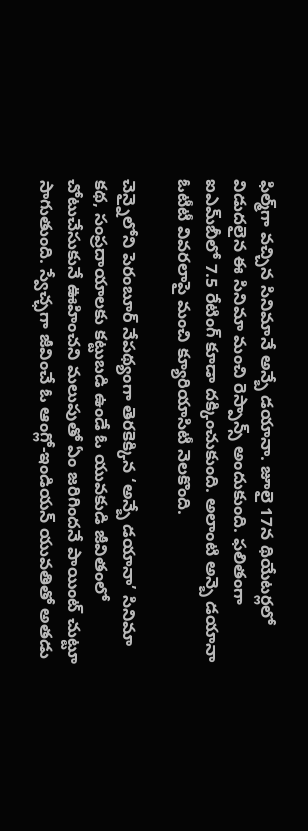ఫిల్మ్‌గా వచ్చిన సినిమానే అన్బే డయానా. జూలై 17న థియేటర్లలో విడుదలైన ఈ సినిమా మంచి రెస్పాన్స్ అందుకుంది. ఫలితంగా ఐఎమ్‌బీలో 7.5 రేటింగ్ కూడా దక్కించుకుంది. అలాంటి అన్బె డయానా ఓటీటీ వివరలాపై మంచి క్యూరియాసిటీ నెలకొంది.

చెన్నైలోని పెరంబూర్ నేపథ్యంగా తెరకెక్కిన ‘అన్బే డయానా’ సినిమా కథ, సంప్రదాయాలకు కట్టుబడి ఉండే ఓ యువకుడి జీవితంలో చోటుచేసుకునే ఊహించని మలుపుతో ఏం జరిగింద‌నే పాయింట్‌ చుట్టూ సాగుతుంది. స్వేచ్ఛగా జీవించే ఓ ఆంగ్లో-ఇండియన్ యువతితో అతడు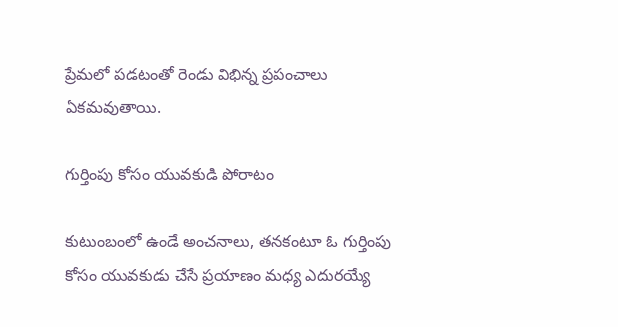ప్రేమలో పడటంతో రెండు విభిన్న ప్రపంచాలు ఏక‌మ‌వుతాయి.

గుర్తింపు కోసం యువకుడి పోరాటం

కుటుంబంలో ఉండే అంచనాలు, తనకంటూ ఓ గుర్తింపు కోసం యువ‌కుడు చేసే ప్రయాణం మధ్య ఎదురయ్యే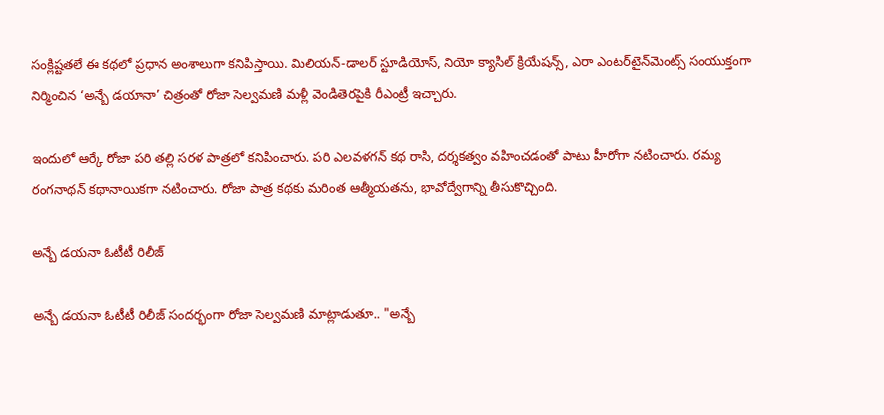సంక్లిష్టతలే ఈ కథలో ప్రధాన అంశాలుగా క‌నిపిస్తాయి. మిలియన్-డాలర్ స్టూడియోస్, నియో క్యాసిల్ క్రియేషన్స్, ఎరా ఎంటర్‌టైన్‌మెంట్స్ సంయుక్తంగా నిర్మించిన ‘అన్బే డయానా’ చిత్రంతో రోజా సెల్వమణి మళ్లీ వెండితెరపైకి రీఎంట్రీ ఇచ్చారు.

ఇందులో ఆర్కే రోజా ప‌రి తల్లి స‌ర‌ళ‌ పాత్రలో కనిపించారు. ప‌రి ఎలవళగన్ కథ రాసి, దర్శకత్వం వహించడంతో పాటు హీరోగా నటించారు. రమ్య రంగనాథన్ కథానాయికగా నటించారు. రోజా పాత్ర కథకు మరింత ఆత్మీయతను, భావోద్వేగాన్ని తీసుకొచ్చింది.

అన్బే డయనా ఓటీటీ రిలీజ్

అన్బే డయనా ఓటీటీ రిలీజ్ సందర్భంగా రోజా సెల్వ‌మ‌ణి మాట్లాడుతూ.. "అన్బే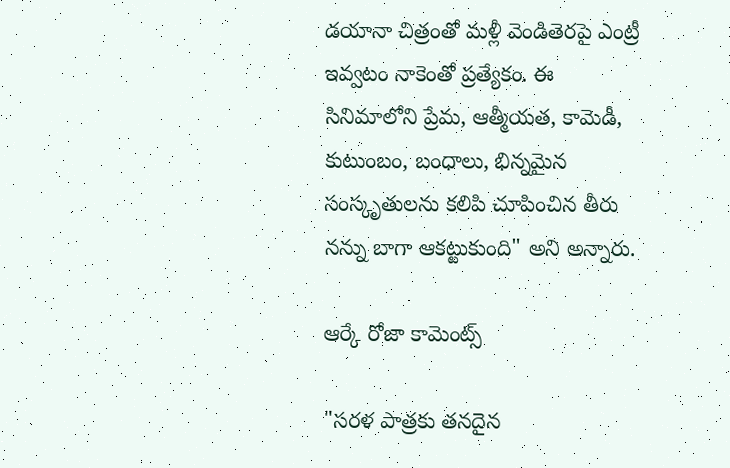డయానా చిత్రంతో మళ్లీ వెండితెరపై ఎంట్రీ ఇవ్వ‌టం నాకెంతో ప్రత్యేకం. ఈ సినిమాలోని ప్రేమ‌, ఆత్మీయ‌త‌, కామెడీ, కుటుంబం, బంధాలు, భిన్నమైన సంస్కృతులను కలిపి చూపించిన తీరు నన్ను బాగా ఆకట్టుకుంది" అని అన్నారు.

ఆర్కే రోజా కామెంట్స్

"స‌ర‌ళ‌ పాత్రకు తనదైన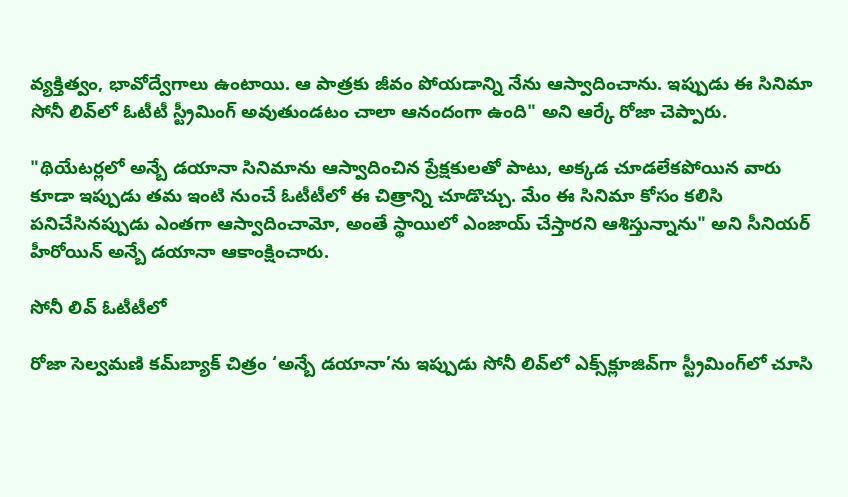వ్యక్తిత్వం, భావోద్వేగాలు ఉంటాయి. ఆ పాత్రకు జీవం పోయడాన్ని నేను ఆస్వాదించాను. ఇప్పుడు ఈ సినిమా సోనీ లివ్‌లో ఓటీటీ స్ట్రీమింగ్ అవుతుండటం చాలా ఆనందంగా ఉంది" అని ఆర్కే రోజా చెప్పారు.

"థియేటర్లలో అన్బే డయానా సినిమాను ఆస్వాదించిన ప్రేక్షకులతో పాటు, అక్కడ చూడలేకపోయిన వారు కూడా ఇప్పుడు తమ ఇంటి నుంచే ఓటీటీలో ఈ చిత్రాన్ని చూడొచ్చు. మేం ఈ సినిమా కోసం కలిసి పనిచేసినప్పుడు ఎంతగా ఆస్వాదించామో, అంతే స్థాయిలో ఎంజాయ్ చేస్తారని ఆశిస్తున్నాను" అని సీనియర్ హీరోయిన్ అన్బే డయానా ఆకాంక్షించారు.

సోనీ లివ్ ఓటీటీలో

రోజా సెల్వమణి కమ్‌బ్యాక్ చిత్రం ‘అన్బే డయానా’ను ఇప్పుడు సోనీ లివ్‌లో ఎక్స్‌క్లూజివ్‌గా స్ట్రీమింగ్‌లో చూసి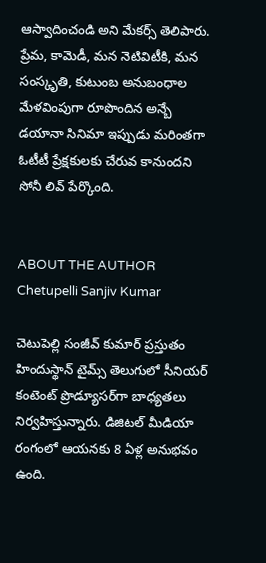ఆస్వాదించండి అని మేకర్స్ తెలిపారు. ప్రేమ, కామెడీ, మ‌న నెటివిటీకి, మ‌న‌ సంస్కృతి, కుటుంబ అనుబంధాల మేళవింపుగా రూపొందిన అన్బే డయానా సినిమా ఇప్పుడు మరింతగా ఓటీటీ ప్రేక్షకులకు చేరువ కానుందని సోనీ లివ్ పేర్కొంది.


ABOUT THE AUTHOR
Chetupelli Sanjiv Kumar

చెటుపెల్లి సంజీవ్ కుమార్ ప్రస్తుతం హిందుస్థాన్ టైమ్స్ తెలుగులో సీనియర్ కంటెంట్ ప్రొడ్యూసర్‌గా బాధ్యతలు నిర్వహిస్తున్నారు. డిజిటల్ మీడియా రంగంలో ఆయనకు 8 ఏళ్ల అనుభవం ఉంది.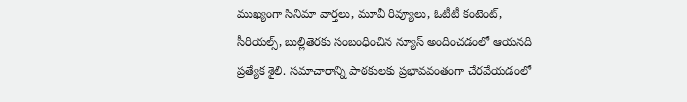ముఖ్యంగా సినిమా వార్తలు, మూవీ రివ్యూలు, ఓటీటీ కంటెంట్, సీరియల్స్, బుల్లితెరకు సంబంధించిన న్యూస్ అందించడంలో ఆయనది ప్రత్యేక శైలి. సమాచారాన్ని పాఠకులకు ప్రభావవంతంగా చేరవేయడంలో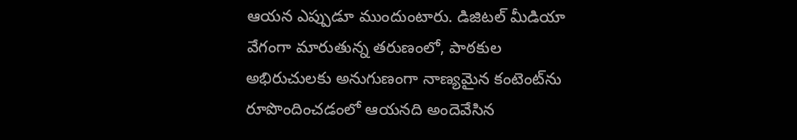ఆయన ఎప్పుడూ ముందుంటారు. డిజిటల్ మీడియా వేగంగా మారుతున్న తరుణంలో, పాఠకుల అభిరుచులకు అనుగుణంగా నాణ్యమైన కంటెంట్‌ను రూపొందించడంలో ఆయనది అందెవేసిన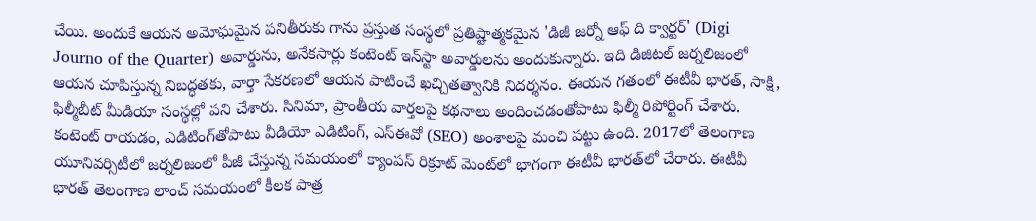చేయి. అందుకే ఆయన అమోఘమైన పనితీరుకు గాను ప్రస్తుత సంస్థలో ప్రతిష్టాత్మకమైన 'డిజీ జర్నో ఆఫ్ ది క్వార్టర్' (Digi Journo of the Quarter) అవార్డును, అనేకసార్లు కంటెంట్ ఇన్‌స్టా అవార్డులను అందుకున్నారు. ఇది డిజిటల్ జర్నలిజంలో ఆయన చూపిస్తున్న నిబద్ధతకు, వార్తా సేకరణలో ఆయన పాటించే ఖచ్చితత్వానికి నిదర్శనం. ఈయన గతంలో ఈటీవీ భారత్, సాక్షి, ఫిల్మీబీట్ మీడియా సంస్థల్లో పని చేశారు. సినిమా, ప్రాంతీయ వార్తలపై కథనాలు అందించడంతోపాటు ఫిల్మీ రిపోర్టింగ్ చేశారు. కంటెంట్ రాయడం, ఎడిటింగ్‌తోపాటు వీడియో ఎడిటింగ్, ఎస్‌ఈవో (SEO) అంశాలపై మంచి పట్టు ఉంది. 2017లో తెలంగాణ యూనివర్సిటీలో జర్నలిజంలో పీజీ చేస్తున్న సమయంలో క్యాంపస్ రిక్రూట్ మెంట్‌లో భాగంగా ఈటీవీ భారత్‌లో చేరారు. ఈటీవీ భారత్ తెలంగాణ లాంచ్ సమయంలో కీలక పాత్ర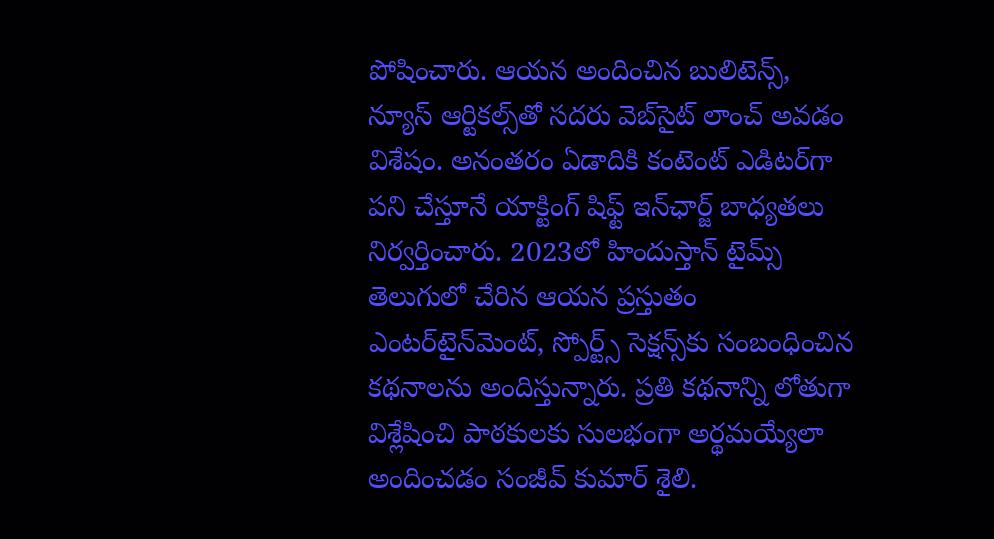పోషించారు. ఆయన అందించిన బులిటెన్స్, న్యూస్ ఆర్టికల్స్‌తో సదరు వెబ్‌సైట్ లాంచ్ అవడం విశేషం. అనంతరం ఏడాదికి కంటెంట్ ఎడిటర్‌గా పని చేస్తూనే యాక్టింగ్ షిఫ్ట్ ఇన్‌ఛార్జ్ బాధ్యతలు నిర్వర్తించారు. 2023లో హిందుస్తాన్ టైమ్స్ తెలుగులో చేరిన ఆయన ప్రస్తుతం ఎంటర్‌టైన్‌మెంట్, స్పోర్ట్స్ సెక్షన్స్‌కు సంబంధించిన కథనాలను అందిస్తున్నారు. ప్రతి కథనాన్ని లోతుగా విశ్లేషించి పాఠకులకు సులభంగా అర్థమయ్యేలా అందించడం సంజీవ్ కుమార్ శైలి.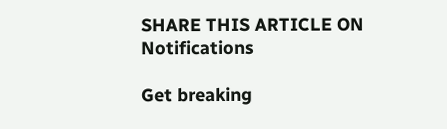SHARE THIS ARTICLE ON
Notifications

Get breaking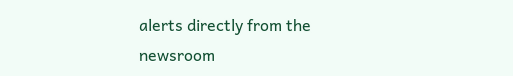alerts directly from the newsroom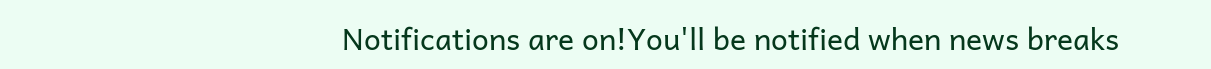Notifications are on!You'll be notified when news breaks